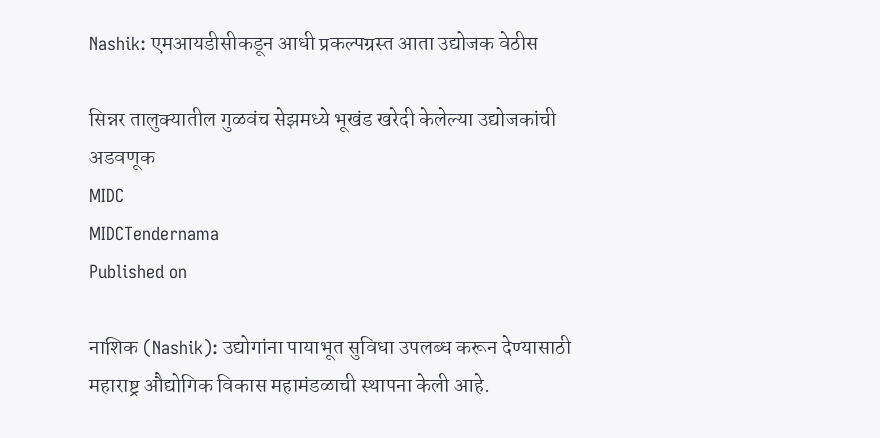Nashik: एमआयडीसीकडून आधी प्रकल्पग्रस्त आता उद्योजक वेठीस

सिन्नर तालुक्यातील गुळवंच सेझमध्ये भूखंड खरेदी केलेल्या उद्योजकांची अडवणूक
MIDC
MIDCTendernama
Published on

नाशिक (Nashik): उद्योगांना पायाभूत सुविधा उपलब्ध करून देण्यासाठी महाराष्ट्र औद्योगिक विकास महामंडळाची स्थापना केली आहे.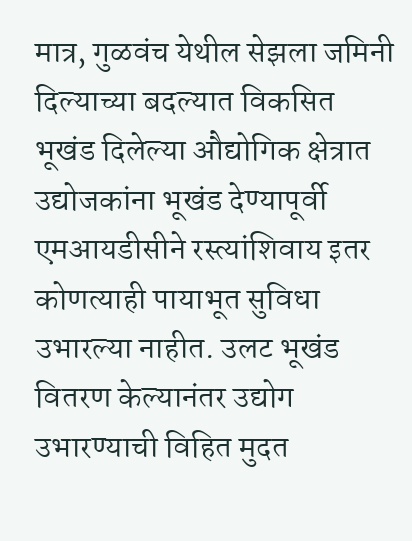मात्र, गुळवंच येथील सेझला जमिनी दिल्याच्या बदल्यात विकसित भूखंड दिलेल्या औद्योगिक क्षेत्रात उद्योजकांना भूखंड देण्यापूर्वी एमआयडीसीने रस्त्यांशिवाय इतर कोणत्याही पायाभूत सुविधा उभारल्या नाहीत. उलट भूखंड वितरण केल्यानंतर उद्योग उभारण्याची विहित मुदत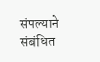संपल्याने संबंधित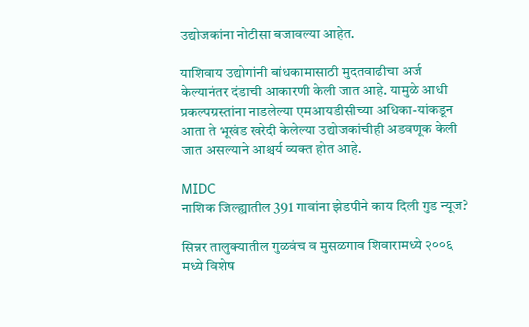उद्योजकांना नोटीसा बजावल्या आहेत.

याशिवाय उद्योगांनी बांधकामासाठी मुदतवाढीचा अर्ज केल्यानंतर दंडाची आकारणी केली जात आहे. यामुळे आधी प्रकल्पग्रस्तांना नाडलेल्या एमआयडीसीच्या अधिका-यांकडून आता ते भूखंड खरेदी केलेल्या उद्योजकांचीही अडवणूक केली जात असल्याने आश्चर्य व्यक्त होत आहे.

MIDC
नाशिक जिल्ह्यातील 391 गावांना झेडपीने काय दिली गुड न्यूज?

सिन्नर तालुक्यातील गुळवंच व मुसळगाव शिवारामध्ये २००६ मध्ये विशेष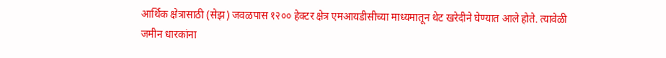आर्थिक क्षेत्रासाठी (सेझ) जवळपास १२०० हेक्टर क्षेत्र एमआयडीसीच्या माध्यमातून थेट खरेदीने घेण्यात आले होते. त्यावेळी जमीन धारकांना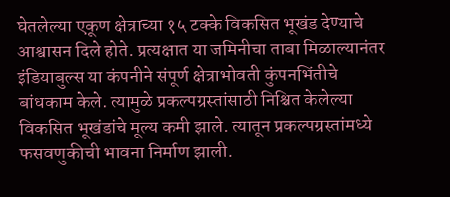घेतलेल्या एकूण क्षेत्राच्या १५ टक्के विकसित भूखंड देण्याचे आश्वासन दिले होते. प्रत्यक्षात या जमिनीचा ताबा मिळाल्यानंतर इंडियाबुल्स या कंपनीने संपूर्ण क्षेत्राभोवती कुंपनभिंतीचे बांधकाम केले. त्यामुळे प्रकल्पग्रस्तांसाठी निश्चित केलेल्या विकसित भूखंडांचे मूल्य कमी झाले. त्यातून प्रकल्पग्रस्तांमध्ये फसवणुकीची भावना निर्माण झाली.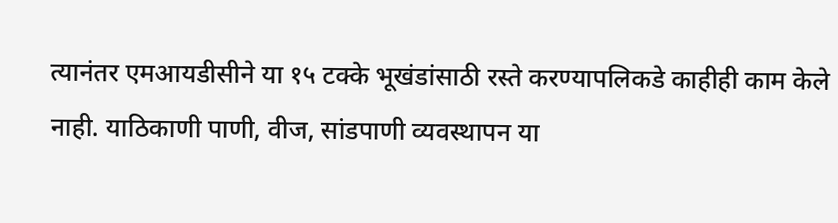त्यानंतर एमआयडीसीने या १५ टक्के भूखंडांसाठी रस्ते करण्यापलिकडे काहीही काम केले नाही. याठिकाणी पाणी, वीज, सांडपाणी व्यवस्थापन या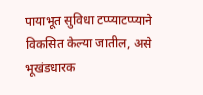पायाभूत सुविधा टप्प्याटप्प्याने विकसित केल्या जातील, असे भूखंडधारक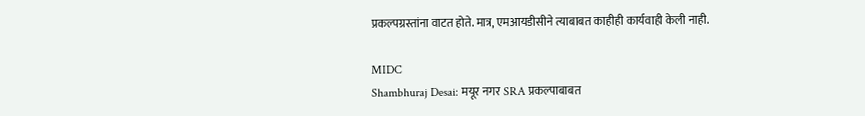प्रकल्पग्रस्तांना वाटत होते. मात्र, एमआयडीसीने त्याबाबत काहीही कार्यवाही केली नाही.

MIDC
Shambhuraj Desai: मयूर नगर SRA प्रकल्पाबाबत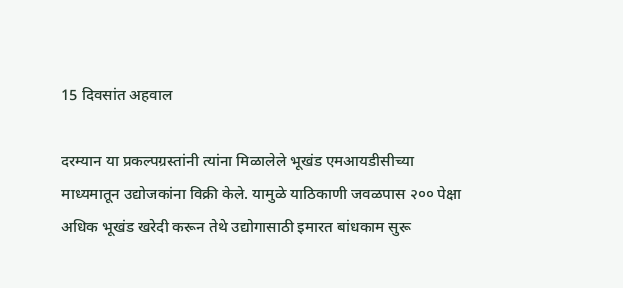15 दिवसांत अहवाल

दरम्यान या प्रकल्पग्रस्तांनी त्यांना मिळालेले भूखंड एमआयडीसीच्या माध्यमातून उद्योजकांना विक्री केले. यामुळे याठिकाणी जवळपास २०० पेक्षा अधिक भूखंड खरेदी करून तेथे उद्योगासाठी इमारत बांधकाम सुरू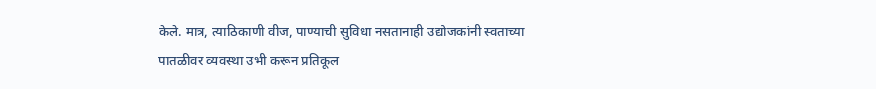केले. मात्र, त्याठिकाणी वीज, पाण्याची सुविधा नसतानाही उद्योजकांनी स्वताच्या पातळीवर व्यवस्था उभी करून प्रतिकूल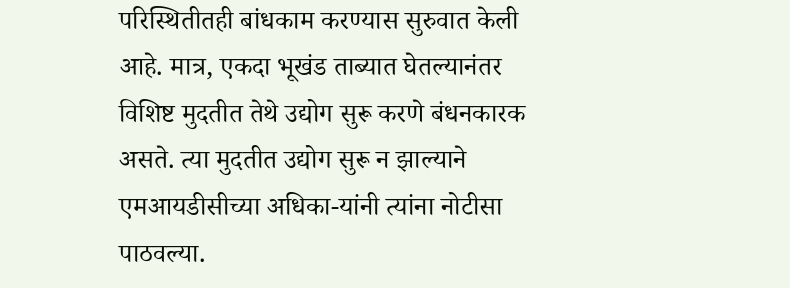परिस्थितीतही बांधकाम करण्यास सुरुवात केली आहे. मात्र, एकदा भूखंड ताब्यात घेतल्यानंतर विशिष्ट मुदतीत तेथे उद्योग सुरू करणे बंधनकारक असते. त्या मुदतीत उद्योग सुरू न झाल्याने एमआयडीसीच्या अधिका-यांनी त्यांना नोटीसा पाठवल्या.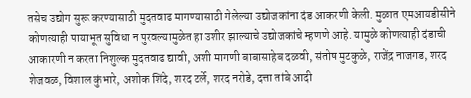तसेच उद्योग सुरू करण्यासाठी मुदतवाढ मागण्यासाठी गेलेल्या उद्योजकांना दंड आकरणी केली. मुळात एमआयडीसीने कोणत्याही पायाभूत सुविधा न पुरवल्यामुळेत हा उशीर झाल्याचे उद्योजकांचे म्हणणे आहे. यामुळे कोणत्याही दंडाची आकारणी न करता निशुल्क मुदतवाढ द्यावी, अशी मागणी बाबासाहेब दळवी, संतोष मुटकुळे, राजेंद्र नाजगड, शरद शेजवळ, विशाल कुंभारे, अशोक शिंदे, शरद टर्ले, शरद नरोडे, दत्ता तांबे आदी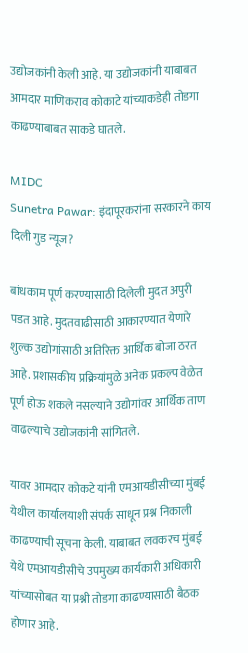उद्योजकांनी केली आहे. या उद्योजकांनी याबाबत आमदार माणिकराव कोकाटे यांच्याकडेही तोडगा काढण्याबाबत साकडे घातले.

MIDC
Sunetra Pawar: इंदापूरकरांना सरकारने काय दिली गुड न्यूज?

बांधकाम पूर्ण करण्यासाठी दिलेली मुदत अपुरी पडत आहे. मुदतवाढीसाठी आकारण्यात येणारे शुल्क उद्योगांसाठी अतिरिक्त आर्थिक बोजा ठरत आहे. प्रशासकीय प्रक्रियांमुळे अनेक प्रकल्प वेळेत पूर्ण होऊ शकले नसल्याने उद्योगांवर आर्थिक ताण वाढल्याचे उद्योजकांनी सांगितले.

यावर आमदार कोकटे यांनी एमआयडीसीच्या मुंबई येथील कार्यालयाशी संपर्क साधून प्रश्न निकाली काढण्याची सूचना केली. याबाबत लवकरच मुंबई येथे एमआयडीसीचे उपमुख्य कार्यकारी अधिकारी यांच्यासोबत या प्रश्नी तोडगा काढण्यासाठी बैठक होणार आहे.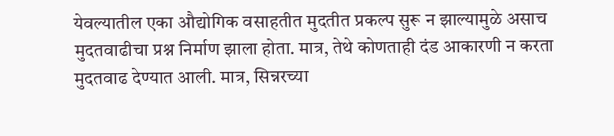येवल्यातील एका औद्योगिक वसाहतीत मुदतीत प्रकल्प सुरू न झाल्यामुळे असाच मुदतवाढीचा प्रश्न निर्माण झाला होता. मात्र, तेथे कोणताही दंड आकारणी न करता मुदतवाढ देण्यात आली. मात्र, सिन्नरच्या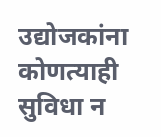उद्योजकांना कोणत्याही सुविधा न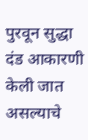पुरवून सुद्धा दंड आकारणी केली जात असल्याचे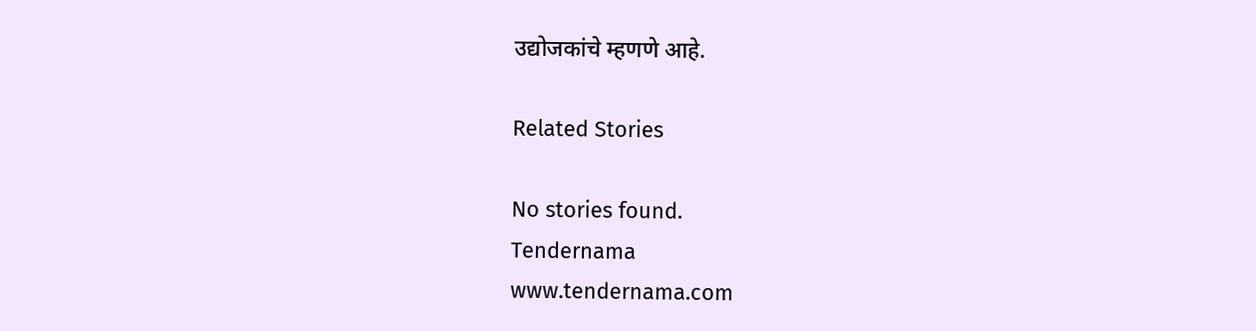उद्योजकांचे म्हणणे आहे.

Related Stories

No stories found.
Tendernama
www.tendernama.com